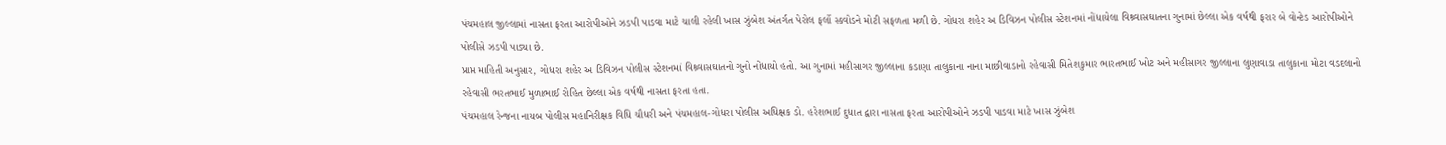પંચમહાલ જીલ્લામાં નાસતા ફરતા આરોપીઓને ઝડપી પાડવા માટે ચાલી રહેલી ખાસ ઝુંબેશ અંતર્ગત પેરોલ ફર્લો સ્કવોડને મોટી સફળતા મળી છે. ગોધરા શહેર અ ડિવિઝન પોલીસ સ્ટેશનમાં નોંધાયેલા વિશ્ર્વાસઘાતના ગુનામાં છેલ્લા એક વર્ષથી ફરાર બે વોન્ટેડ આરોપીઓને પોલીસે ઝડપી પાડ્યા છે.
પ્રાપ્ત માહિતી અનુસાર, ગોધરા શહેર અ ડિવિઝન પોલીસ સ્ટેશનમાં વિશ્ર્વાસઘાતનો ગુનો નોંધાયો હતો. આ ગુનામાં મહીસાગર જીલ્લાના કડાણા તાલુકાના નાના માછીવાડાનો રહેવાસી મિતેશકુમાર ભારતભાઈ ખોટ અને મહીસાગર જીલ્લાના લુણાવાડા તાલુકાના મોટા વડદલાનો રહેવાસી ભરતભાઈ મુળાભાઈ રોહિત છેલ્લા એક વર્ષથી નાસતા ફરતા હતા.
પંચમહાલ રેન્જના નાયબ પોલીસ મહાનિરીક્ષક વિધિ ચૌધરી અને પંચમહાલ-ગોધરા પોલીસ અધિક્ષક ડો. હરેશભાઈ દુધાત દ્વારા નાસતા ફરતા આરોપીઓને ઝડપી પાડવા માટે ખાસ ઝુંબેશ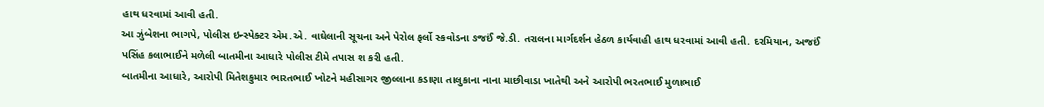હાથ ધરવામાં આવી હતી.
આ ઝુંબેશના ભાગપે, પોલીસ ઇન્સ્પેક્ટર એમ.એ. વાઘેલાની સૂચના અને પેરોલ ફર્લો સ્કવોડના ઙજઈં જે.ડી. તરાલના માર્ગદર્શન હેઠળ કાર્યવાહી હાથ ધરવામાં આવી હતી. દરમિયાન, અજઈં પસિંહ કલાભાઈને મળેલી બાતમીના આધારે પોલીસ ટીમે તપાસ શ કરી હતી.
બાતમીના આધારે, આરોપી મિતેશકુમાર ભારતભાઈ ખોટને મહીસાગર જીલ્લાના કડાણા તાલુકાના નાના માછીવાડા ખાતેથી અને આરોપી ભરતભાઈ મુળાભાઈ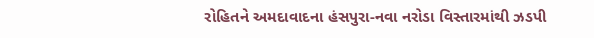રોહિતને અમદાવાદના હંસપુરા-નવા નરોડા વિસ્તારમાંથી ઝડપી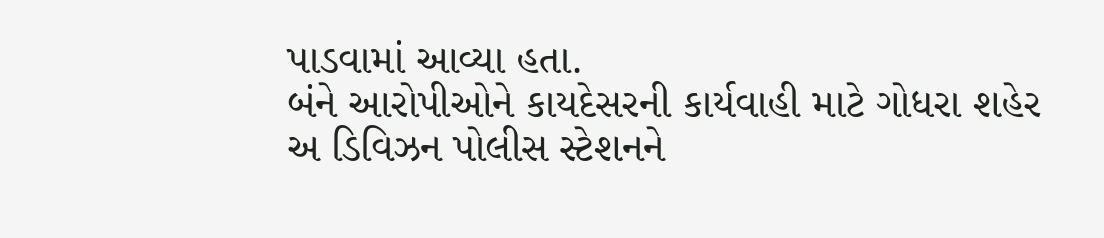પાડવામાં આવ્યા હતા.
બંને આરોપીઓને કાયદેસરની કાર્યવાહી માટે ગોધરા શહેર અ ડિવિઝન પોલીસ સ્ટેશનને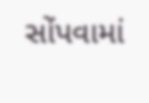સોંપવામાં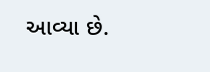આવ્યા છે.